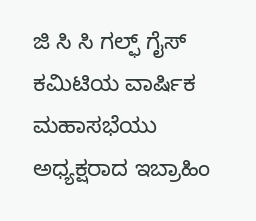ಜಿ ಸಿ ಸಿ ಗಲ್ಫ್ ಗೈಸ್ ಕಮಿಟಿಯ ವಾರ್ಷಿಕ ಮಹಾಸಭೆಯು ಅಧ್ಯಕ್ಷರಾದ ಇಬ್ರಾಹಿಂ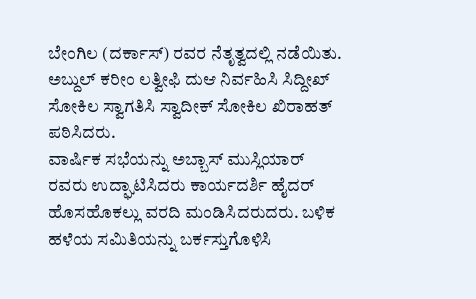ಬೇಂಗಿಲ (ದರ್ಕಾಸ್) ರವರ ನೆತೃತ್ವದಲ್ಲಿ ನಡೆಯಿತು. ಅಬ್ದುಲ್ ಕರೀಂ ಲತ್ವೀಫಿ ದುಆ ನಿರ್ವಹಿಸಿ ಸಿದ್ದೀಖ್ ಸೋಕಿಲ ಸ್ವಾಗತಿಸಿ ಸ್ವಾದೀಕ್ ಸೋಕಿಲ ಖಿರಾಹತ್ ಪಠಿಸಿದರು.
ವಾರ್ಷಿಕ ಸಭೆಯನ್ನು ಅಬ್ಬಾಸ್ ಮುಸ್ಲಿಯಾರ್ ರವರು ಉದ್ಘಾಟಿಸಿದರು ಕಾರ್ಯದರ್ಶಿ ಹೈದರ್ ಹೊಸಹೊಕಲ್ಲು ವರದಿ ಮಂಡಿಸಿದರುದರು. ಬಳಿಕ ಹಳೆಯ ಸಮಿತಿಯನ್ನು ಬರ್ಕಸ್ತುಗೊಳಿಸಿ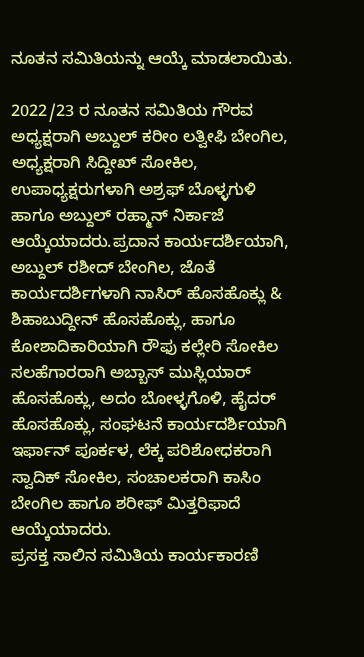ನೂತನ ಸಮಿತಿಯನ್ನು ಆಯ್ಕೆ ಮಾಡಲಾಯಿತು.

2022/23 ರ ನೂತನ ಸಮಿತಿಯ ಗೌರವ ಅಧ್ಯಕ್ಷರಾಗಿ ಅಬ್ದುಲ್ ಕರೀಂ ಲತ್ವೀಫಿ ಬೇಂಗಿಲ, ಅಧ್ಯಕ್ಷರಾಗಿ ಸಿದ್ದೀಖ್ ಸೋಕಿಲ, ಉಪಾಧ್ಯಕ್ಷರುಗಳಾಗಿ ಅಶ್ರಫ್ ಬೊಳ್ಳಗುಳಿ ಹಾಗೂ ಅಬ್ದುಲ್ ರಹ್ಮಾನ್ ನಿರ್ಕಾಜೆ ಆಯ್ಕೆಯಾದರು.ಪ್ರದಾನ ಕಾರ್ಯದರ್ಶಿಯಾಗಿ, ಅಬ್ದುಲ್ ರಶೀದ್ ಬೇಂಗಿಲ, ಜೊತೆ ಕಾರ್ಯದರ್ಶಿಗಳಾಗಿ ನಾಸಿರ್ ಹೊಸಹೊಕ್ಲು & ಶಿಹಾಬುದ್ದೀನ್ ಹೊಸಹೊಕ್ಲು, ಹಾಗೂ ಕೋಶಾದಿಕಾರಿಯಾಗಿ ರೌಫು ಕಲ್ಲೇರಿ ಸೋಕಿಲ ಸಲಹೆಗಾರರಾಗಿ ಅಬ್ಬಾಸ್ ಮುಸ್ಲಿಯಾರ್ ಹೊಸಹೊಕ್ಲು, ಅದಂ ಬೋಳ್ಳಗೊಳಿ, ಹೈದರ್ ಹೊಸಹೊಕ್ಲು, ಸಂಘಟನೆ ಕಾರ್ಯದರ್ಶಿಯಾಗಿ ಇರ್ಫಾನ್ ಪೂರ್ಕಳ, ಲೆಕ್ಕ ಪರಿಶೋಧಕರಾಗಿ ಸ್ವಾದಿಕ್ ಸೋಕಿಲ, ಸಂಚಾಲಕರಾಗಿ ಕಾಸಿಂ ಬೇಂಗಿಲ ಹಾಗೂ ಶರೀಫ್ ಮಿತ್ತರಿಫಾದೆ ಆಯ್ಕೆಯಾದರು.
ಪ್ರಸಕ್ತ ಸಾಲಿನ ಸಮಿತಿಯ ಕಾರ್ಯಕಾರಣಿ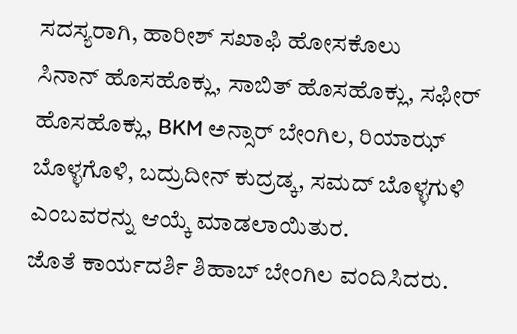ಸದಸ್ಯರಾಗಿ, ಹಾರೀಶ್ ಸಖಾಫಿ ಹೋಸಕೊಲು
ಸಿನಾನ್ ಹೊಸಹೊಕ್ಲು, ಸಾಬಿತ್ ಹೊಸಹೊಕ್ಲು, ಸಫೀರ್ ಹೊಸಹೊಕ್ಲು, BKM ಅನ್ಸಾರ್ ಬೇಂಗಿಲ, ರಿಯಾಝ್ ಬೊಳ್ಳಗೊಳಿ, ಬದ್ರುದೀನ್ ಕುದ್ರಡ್ಕ, ಸಮದ್ ಬೊಳ್ಳಗುಳಿ ಎಂಬವರನ್ನು ಆಯ್ಕೆ ಮಾಡಲಾಯಿತುರ.
ಜೊತೆ ಕಾರ್ಯದರ್ಶಿ ಶಿಹಾಬ್ ಬೇಂಗಿಲ ವಂದಿಸಿದರು.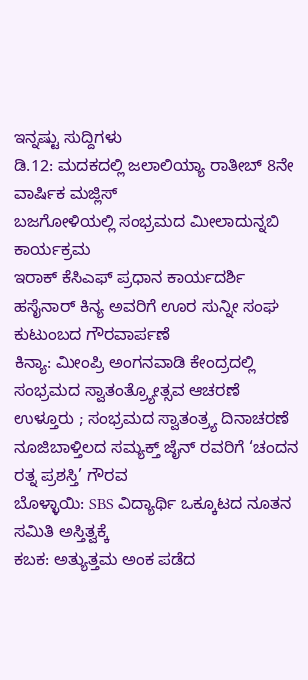ಇನ್ನಷ್ಟು ಸುದ್ದಿಗಳು
ಡಿ.12: ಮದಕದಲ್ಲಿ ಜಲಾಲಿಯ್ಯಾ ರಾತೀಬ್ 8ನೇ ವಾರ್ಷಿಕ ಮಜ್ಲಿಸ್
ಬಜಗೋಳಿಯಲ್ಲಿ ಸಂಭ್ರಮದ ಮೀಲಾದುನ್ನಬಿ ಕಾರ್ಯಕ್ರಮ
ಇರಾಕ್ ಕೆಸಿಎಫ್ ಪ್ರಧಾನ ಕಾರ್ಯದರ್ಶಿ ಹಸೈನಾರ್ ಕಿನ್ಯ ಅವರಿಗೆ ಊರ ಸುನ್ನೀ ಸಂಘ ಕುಟುಂಬದ ಗೌರವಾರ್ಪಣೆ
ಕಿನ್ಯಾ: ಮೀಂಪ್ರಿ ಅಂಗನವಾಡಿ ಕೇಂದ್ರದಲ್ಲಿ ಸಂಭ್ರಮದ ಸ್ವಾತಂತ್ರ್ಯೋತ್ಸವ ಆಚರಣೆ
ಉಳ್ತೂರು ; ಸಂಭ್ರಮದ ಸ್ವಾತಂತ್ರ್ಯ ದಿನಾಚರಣೆ
ನೂಜಿಬಾಳ್ತಿಲದ ಸಮ್ಯಕ್ತ್ ಜೈನ್ ರವರಿಗೆ ‘ಚಂದನ ರತ್ನ ಪ್ರಶಸ್ತಿ’ ಗೌರವ
ಬೊಳ್ಳಾಯಿ: SBS ವಿದ್ಯಾರ್ಥಿ ಒಕ್ಕೂಟದ ನೂತನ ಸಮಿತಿ ಅಸ್ತಿತ್ವಕ್ಕೆ
ಕಬಕ: ಅತ್ಯುತ್ತಮ ಅಂಕ ಪಡೆದ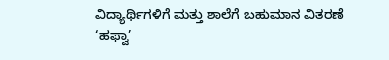ವಿದ್ಯಾರ್ಥಿಗಳಿಗೆ ಮತ್ತು ಶಾಲೆಗೆ ಬಹುಮಾನ ವಿತರಣೆ
‘ಹಫ್ವಾ’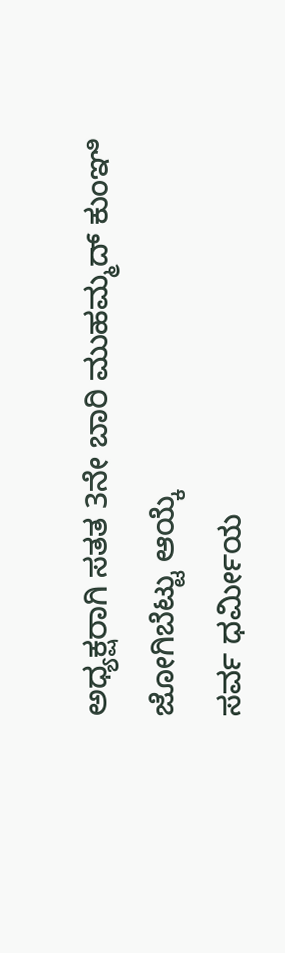ಅಧ್ಯಕ್ಷರಾಗಿ ಸತತ 3ನೇ ಬಾರಿ ಮುಹಮ್ಮದ್ ಕುಂಞಿ ಜೋಗಿಬೆಟ್ಟು ಆಯ್ಕೆ
ಸರ್ವ ಧರ್ಮೀಯ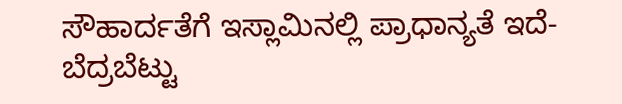ಸೌಹಾರ್ದತೆಗೆ ಇಸ್ಲಾಮಿನಲ್ಲಿ ಪ್ರಾಧಾನ್ಯತೆ ಇದೆ- ಬೆದ್ರಬೆಟ್ಟು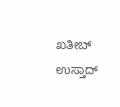ಖತೀಬ್ ಉಸ್ತಾದ್